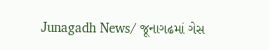Junagadh News/ જૂનાગઢમાં ગેસ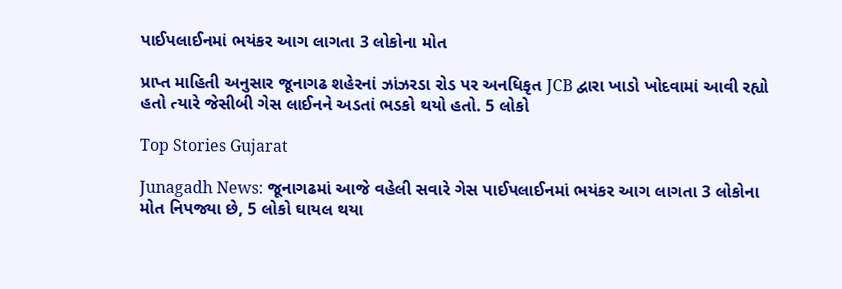પાઈપલાઈનમાં ભયંકર આગ લાગતા 3 લોકોના મોત

પ્રાપ્ત માહિતી અનુસાર જૂનાગઢ શહેરનાં ઝાંઝરડા રોડ પર અનધિકૃત JCB દ્વારા ખાડો ખોદવામાં આવી રહ્યો હતો ત્યારે જેસીબી ગેસ લાઈનને અડતાં ભડકો થયો હતો. 5 લોકો

Top Stories Gujarat

Junagadh News: જૂનાગઢમાં આજે વહેલી સવારે ગેસ પાઈપલાઈનમાં ભયંકર આગ લાગતા 3 લોકોના મોત નિપજ્યા છે, 5 લોકો ઘાયલ થયા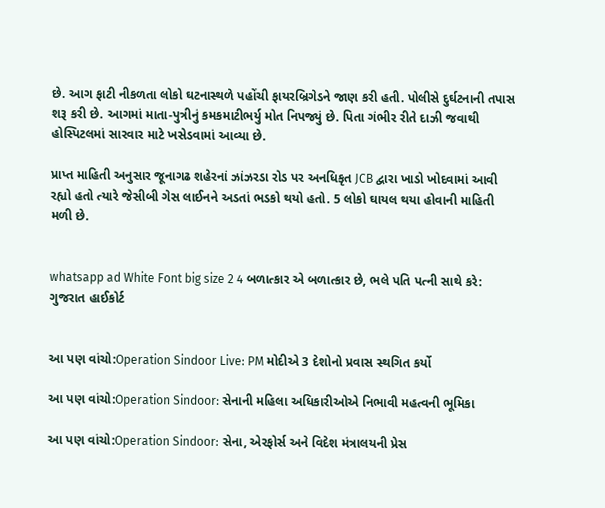છે. આગ ફાટી નીકળતા લોકો ઘટનાસ્થળે પહોંચી ફાયરબ્રિગેડને જાણ કરી હતી. પોલીસે દુર્ઘટનાની તપાસ શરૂ કરી છે. આગમાં માતા-પુત્રીનું કમકમાટીભર્યુ મોત નિપજ્યું છે. પિતા ગંભીર રીતે દાઝી જવાથી હોસ્પિટલમાં સારવાર માટે ખસેડવામાં આવ્યા છે.

પ્રાપ્ત માહિતી અનુસાર જૂનાગઢ શહેરનાં ઝાંઝરડા રોડ પર અનધિકૃત JCB દ્વારા ખાડો ખોદવામાં આવી રહ્યો હતો ત્યારે જેસીબી ગેસ લાઈનને અડતાં ભડકો થયો હતો. 5 લોકો ઘાયલ થયા હોવાની માહિતી મળી છે.


whatsapp ad White Font big size 2 4 બળાત્કાર એ બળાત્કાર છે, ભલે પતિ પત્ની સાથે કરે: ગુજરાત હાઈકોર્ટ


આ પણ વાંચો:Operation Sindoor Live: PM મોદીએ 3 દેશોનો પ્રવાસ સ્થગિત કર્યો

આ પણ વાંચો:Operation Sindoor: સેનાની મહિલા અધિકારીઓએ નિભાવી મહત્વની ભૂમિકા

આ પણ વાંચો:Operation Sindoor: સેના, એરફોર્સ અને વિદેશ મંત્રાલયની પ્રેસ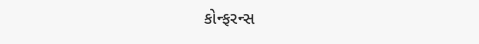કોન્ફરન્સ